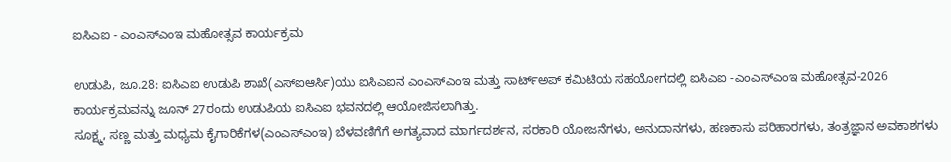ಐಸಿಎಐ - ಎಂಎಸ್ಎಂಇ ಮಹೋತ್ಸವ ಕಾರ್ಯಕ್ರಮ

ಉಡುಪಿ, ಜೂ.28: ಐಸಿಎಐ ಉಡುಪಿ ಶಾಖೆ(ಎಸ್ಐಆರ್ಸಿ)ಯು ಐಸಿಎಐನ ಎಂಎಸ್ಎಂಇ ಮತ್ತು ಸಾರ್ಟ್ಅಪ್ ಕಮಿಟಿಯ ಸಹಯೋಗದಲ್ಲಿ ಐಸಿಎಐ -ಎಂಎಸ್ಎಂಇ ಮಹೋತ್ಸವ-2026 ಕಾರ್ಯಕ್ರಮವನ್ನು ಜೂನ್ 27ರಂದು ಉಡುಪಿಯ ಐಸಿಎಐ ಭವನದಲ್ಲಿ ಆಯೋಜಿಸಲಾಗಿತ್ತು.
ಸೂಕ್ಷ್ಮ, ಸಣ್ಣ ಮತ್ತು ಮಧ್ಯಮ ಕೈಗಾರಿಕೆಗಳ(ಎಂಎಸ್ಎಂಇ) ಬೆಳವಣಿಗೆಗೆ ಅಗತ್ಯವಾದ ಮಾರ್ಗದರ್ಶನ, ಸರಕಾರಿ ಯೋಜನೆಗಳು, ಅನುದಾನಗಳು, ಹಣಕಾಸು ಪರಿಹಾರಗಳು, ತಂತ್ರಜ್ಞಾನ ಅವಕಾಶಗಳು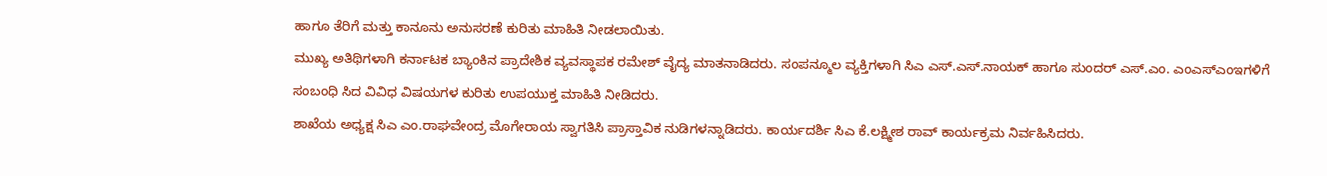ಹಾಗೂ ತೆರಿಗೆ ಮತ್ತು ಕಾನೂನು ಅನುಸರಣೆ ಕುರಿತು ಮಾಹಿತಿ ನೀಡಲಾಯಿತು.
ಮುಖ್ಯ ಅತಿಥಿಗಳಾಗಿ ಕರ್ನಾಟಕ ಬ್ಯಾಂಕಿನ ಪ್ರಾದೇಶಿಕ ವ್ಯವಸ್ಥಾಪಕ ರಮೇಶ್ ವೈದ್ಯ ಮಾತನಾಡಿದರು. ಸಂಪನ್ಮೂಲ ವ್ಯಕ್ತಿಗಳಾಗಿ ಸಿಎ ಎಸ್.ಎಸ್.ನಾಯಕ್ ಹಾಗೂ ಸುಂದರ್ ಎಸ್.ಎಂ. ಎಂಎಸ್ಎಂಇಗಳಿಗೆ ಸಂಬಂಧಿ ಸಿದ ವಿವಿಧ ವಿಷಯಗಳ ಕುರಿತು ಉಪಯುಕ್ತ ಮಾಹಿತಿ ನೀಡಿದರು.
ಶಾಖೆಯ ಅಧ್ಯಕ್ಷ ಸಿಎ ಎಂ.ರಾಘವೇಂದ್ರ ಮೊಗೇರಾಯ ಸ್ವಾಗತಿಸಿ ಪ್ರಾಸ್ತಾವಿಕ ನುಡಿಗಳನ್ನಾಡಿದರು. ಕಾರ್ಯದರ್ಶಿ ಸಿಎ ಕೆ.ಲಕ್ಷ್ಮೀಶ ರಾವ್ ಕಾರ್ಯಕ್ರಮ ನಿರ್ವಹಿಸಿದರು.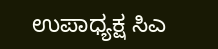ಉಪಾಧ್ಯಕ್ಷ ಸಿಎ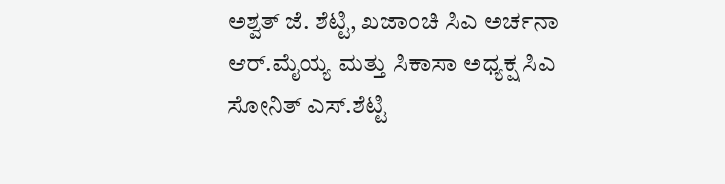ಅಶ್ವತ್ ಜೆ. ಶೆಟ್ಟಿ, ಖಜಾಂಚಿ ಸಿಎ ಅರ್ಚನಾ ಆರ್.ಮೈಯ್ಯ ಮತ್ತು ಸಿಕಾಸಾ ಅಧ್ಯಕ್ಷ ಸಿಎ ಸೋನಿತ್ ಎಸ್.ಶೆಟ್ಟಿ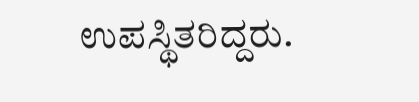ಉಪಸ್ಥಿತರಿದ್ದರು.